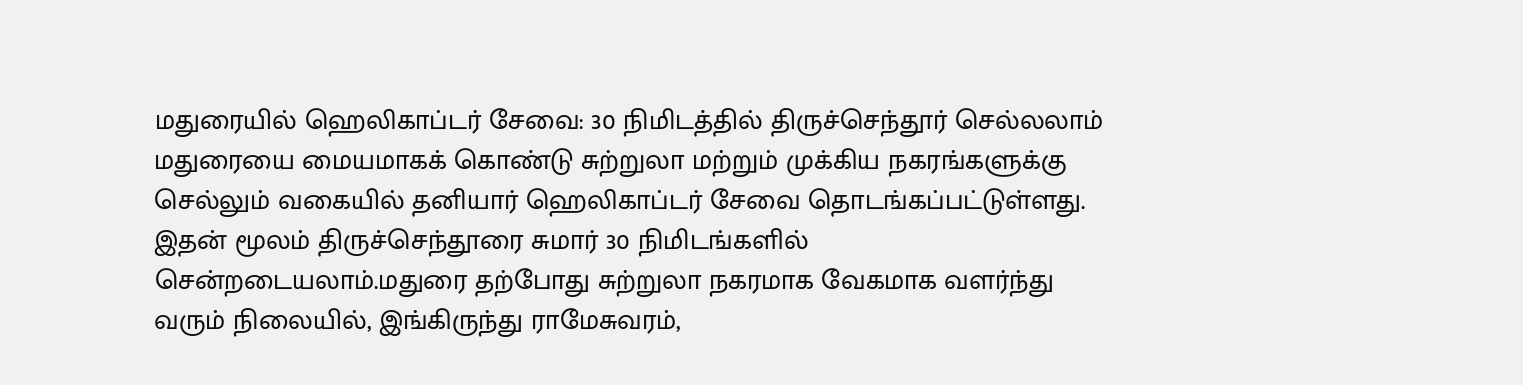மதுரையில் ஹெலிகாப்டர் சேவை: 30 நிமிடத்தில் திருச்செந்தூர் செல்லலாம்
மதுரையை மையமாகக் கொண்டு சுற்றுலா மற்றும் முக்கிய நகரங்களுக்கு செல்லும் வகையில் தனியார் ஹெலிகாப்டர் சேவை தொடங்கப்பட்டுள்ளது. இதன் மூலம் திருச்செந்தூரை சுமார் 30 நிமிடங்களில் சென்றடையலாம்.மதுரை தற்போது சுற்றுலா நகரமாக வேகமாக வளர்ந்து வரும் நிலையில், இங்கிருந்து ராமேசுவரம்,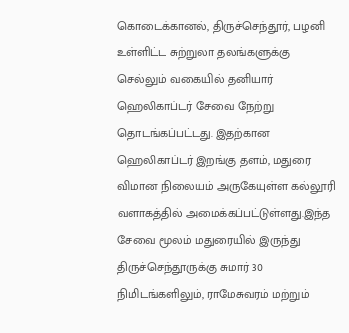கொடைக்கானல், திருச்செந்தூர், பழனி உள்ளிட்ட சுற்றுலா தலங்களுக்கு செல்லும் வகையில் தனியார் ஹெலிகாப்டர் சேவை நேற்று தொடங்கப்பட்டது. இதற்கான ஹெலிகாப்டர் இறங்கு தளம், மதுரை விமான நிலையம் அருகேயுள்ள கல்லூரி வளாகத்தில் அமைக்கப்பட்டுள்ளது.இந்த சேவை மூலம் மதுரையில் இருந்து திருச்செந்தூருக்கு சுமார் 30 நிமிடங்களிலும், ராமேசுவரம் மற்றும்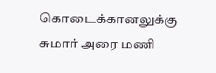கொடைக்கானலுக்கு சுமார் அரை மணி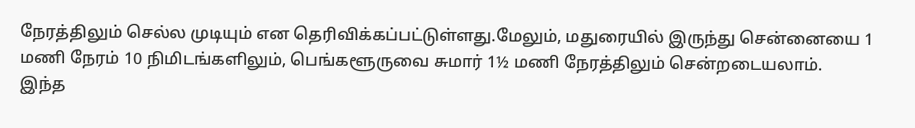நேரத்திலும் செல்ல முடியும் என தெரிவிக்கப்பட்டுள்ளது.மேலும், மதுரையில் இருந்து சென்னையை 1 மணி நேரம் 10 நிமிடங்களிலும், பெங்களூருவை சுமார் 1½ மணி நேரத்திலும் சென்றடையலாம்.
இந்த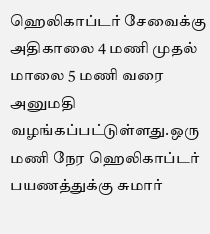ஹெலிகாப்டர் சேவைக்கு அதிகாலை 4 மணி முதல் மாலை 5 மணி வரை அனுமதி வழங்கப்பட்டுள்ளது.ஒரு மணி நேர ஹெலிகாப்டர் பயணத்துக்கு சுமார்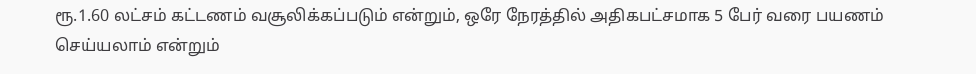ரூ.1.60 லட்சம் கட்டணம் வசூலிக்கப்படும் என்றும், ஒரே நேரத்தில் அதிகபட்சமாக 5 பேர் வரை பயணம் செய்யலாம் என்றும்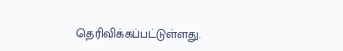தெரிவிக்கப்பட்டுள்ளது.